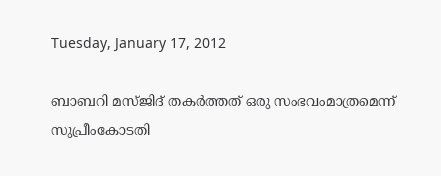Tuesday, January 17, 2012

ബാബറി മസ്ജിദ് തകര്‍ത്തത് ഒരു സംഭവംമാത്രമെന്ന് സുപ്രീംകോടതി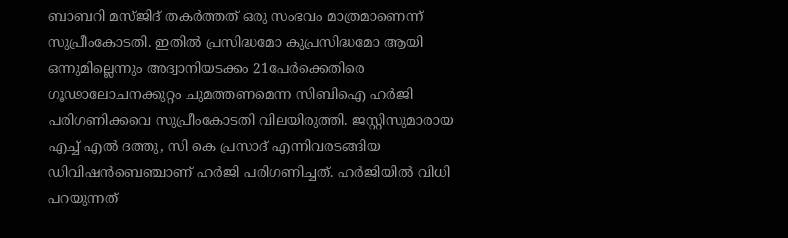ബാബറി മസ്ജിദ് തകര്‍ത്തത് ഒരു സംഭവം മാത്രമാണെന്ന് സുപ്രീംകോടതി. ഇതില്‍ പ്രസിദ്ധമോ കുപ്രസിദ്ധമോ ആയി ഒന്നുമില്ലെന്നും അദ്വാനിയടക്കം 21പേര്‍ക്കെതിരെ ഗൂഢാലോചനക്കുറ്റം ചുമത്തണമെന്ന സിബിഐ ഹര്‍ജി പരിഗണിക്കവെ സുപ്രീംകോടതി വിലയിരുത്തി. ജസ്റ്റിസുമാരായ എച്ച് എല്‍ ദത്തു, സി കെ പ്രസാദ് എന്നിവരടങ്ങിയ ഡിവിഷന്‍ബെഞ്ചാണ് ഹര്‍ജി പരിഗണിച്ചത്. ഹര്‍ജിയില്‍ വിധി പറയുന്നത്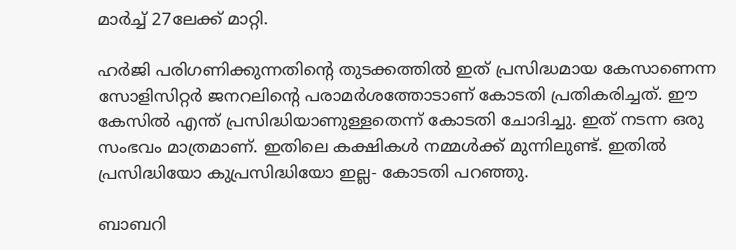മാര്‍ച്ച് 27ലേക്ക് മാറ്റി.

ഹര്‍ജി പരിഗണിക്കുന്നതിന്റെ തുടക്കത്തില്‍ ഇത് പ്രസിദ്ധമായ കേസാണെന്ന സോളിസിറ്റര്‍ ജനറലിന്റെ പരാമര്‍ശത്തോടാണ് കോടതി പ്രതികരിച്ചത്. ഈ കേസില്‍ എന്ത് പ്രസിദ്ധിയാണുള്ളതെന്ന് കോടതി ചോദിച്ചു. ഇത് നടന്ന ഒരു സംഭവം മാത്രമാണ്. ഇതിലെ കക്ഷികള്‍ നമ്മള്‍ക്ക് മുന്നിലുണ്ട്. ഇതില്‍ പ്രസിദ്ധിയോ കുപ്രസിദ്ധിയോ ഇല്ല- കോടതി പറഞ്ഞു.

ബാബറി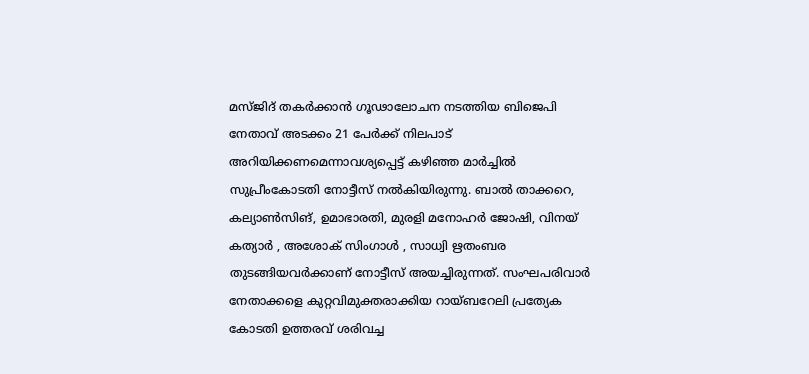മസ്ജിദ് തകര്‍ക്കാന്‍ ഗൂഢാലോചന നടത്തിയ ബിജെപി നേതാവ് അടക്കം 21 പേര്‍ക്ക് നിലപാട് അറിയിക്കണമെന്നാവശ്യപ്പെട്ട് കഴിഞ്ഞ മാര്‍ച്ചില്‍ സുപ്രീംകോടതി നോട്ടീസ് നല്‍കിയിരുന്നു. ബാല്‍ താക്കറെ, കല്യാണ്‍സിങ്, ഉമാഭാരതി, മുരളി മനോഹര്‍ ജോഷി, വിനയ് കത്യാര്‍ , അശോക് സിംഗാള്‍ , സാധ്വി ഋതംബര തുടങ്ങിയവര്‍ക്കാണ് നോട്ടീസ് അയച്ചിരുന്നത്. സംഘപരിവാര്‍ നേതാക്കളെ കുറ്റവിമുക്തരാക്കിയ റായ്ബറേലി പ്രത്യേക കോടതി ഉത്തരവ് ശരിവച്ച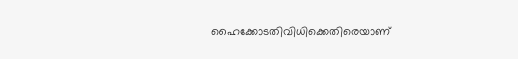ഹൈക്കോടതിവിധിക്കെതിരെയാണ്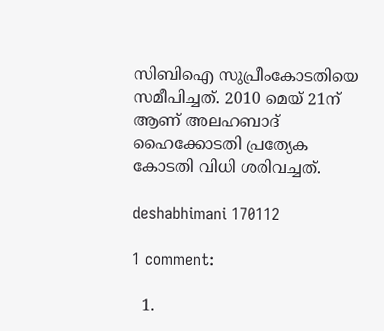സിബിഐ സുപ്രീംകോടതിയെ സമീപിച്ചത്. 2010 മെയ് 21ന് ആണ് അലഹബാദ് ഹൈക്കോടതി പ്രത്യേക കോടതി വിധി ശരിവച്ചത്.

deshabhimani 170112

1 comment:

  1.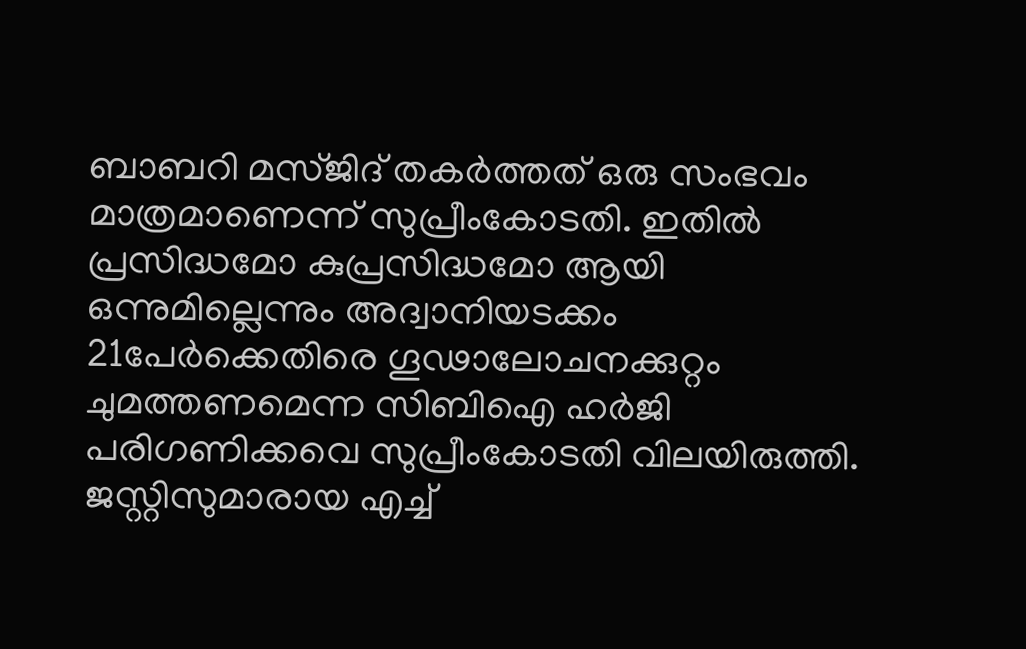ബാബറി മസ്ജിദ് തകര്‍ത്തത് ഒരു സംഭവം മാത്രമാണെന്ന് സുപ്രീംകോടതി. ഇതില്‍ പ്രസിദ്ധമോ കുപ്രസിദ്ധമോ ആയി ഒന്നുമില്ലെന്നും അദ്വാനിയടക്കം 21പേര്‍ക്കെതിരെ ഗൂഢാലോചനക്കുറ്റം ചുമത്തണമെന്ന സിബിഐ ഹര്‍ജി പരിഗണിക്കവെ സുപ്രീംകോടതി വിലയിരുത്തി. ജസ്റ്റിസുമാരായ എച്ച്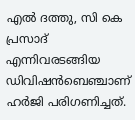എല്‍ ദത്തു, സി കെ പ്രസാദ് എന്നിവരടങ്ങിയ ഡിവിഷന്‍ബെഞ്ചാണ് ഹര്‍ജി പരിഗണിച്ചത്.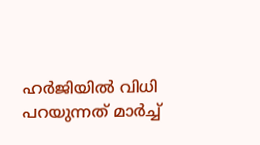ഹര്‍ജിയില്‍ വിധി പറയുന്നത് മാര്‍ച്ച്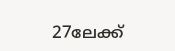27ലേക്ക്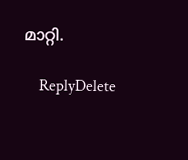മാറ്റി.

    ReplyDelete